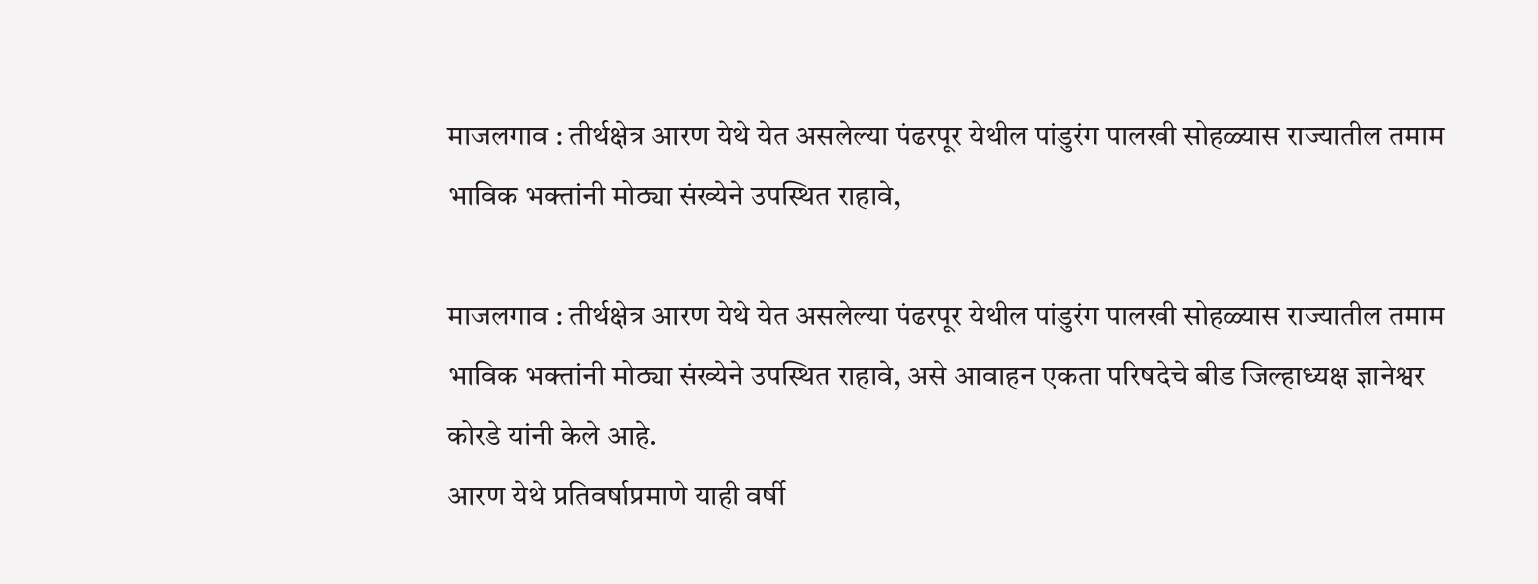माजलगाव : तीर्थक्षेत्र आरण येथे येत असलेल्या पंढरपूर येथील पांडुरंग पालखी सोहळ्यास राज्यातील तमाम भाविक भक्तांनी मोठ्या संख्येने उपस्थित राहावे,

माजलगाव : तीर्थक्षेत्र आरण येथे येत असलेल्या पंढरपूर येथील पांडुरंग पालखी सोहळ्यास राज्यातील तमाम भाविक भक्तांनी मोठ्या संख्येने उपस्थित राहावे, असे आवाहन एकता परिषदेचे बीड जिल्हाध्यक्ष ज्ञानेश्वर कोरडे यांनी केले आहे.
आरण येथे प्रतिवर्षाप्रमाणे याही वर्षी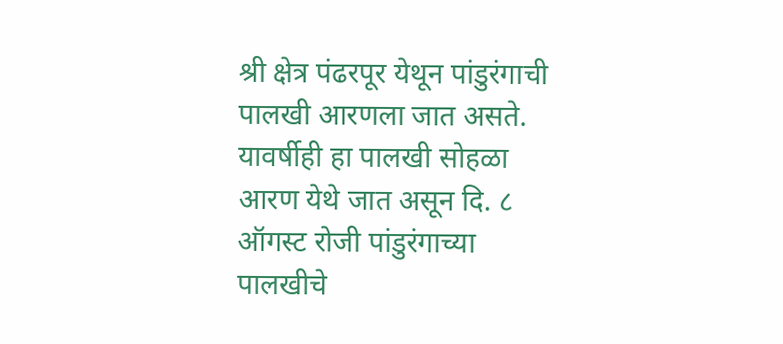श्री क्षेत्र पंढरपूर येथून पांडुरंगाची पालखी आरणला जात असते. यावर्षीही हा पालखी सोहळा आरण येथे जात असून दि. ८ ऑगस्ट रोजी पांडुरंगाच्या पालखीचे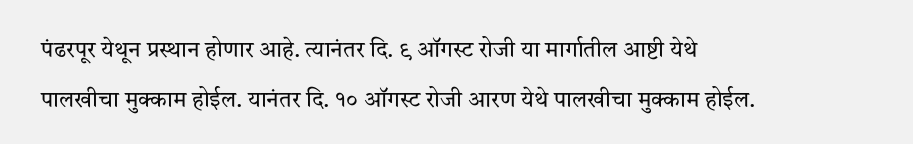पंढरपूर येथून प्रस्थान होणार आहे. त्यानंतर दि. ९ ऑगस्ट रोजी या मार्गातील आष्टी येथे पालखीचा मुक्काम होईल. यानंतर दि. १० ऑगस्ट रोजी आरण येथे पालखीचा मुक्काम होईल.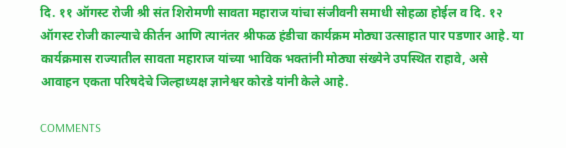दि. ११ ऑगस्ट रोजी श्री संत शिरोमणी सावता महाराज यांचा संजीवनी समाधी सोहळा होईल व दि. १२ ऑगस्ट रोजी काल्याचे कीर्तन आणि त्यानंतर श्रीफळ हंडीचा कार्यक्रम मोठ्या उत्साहात पार पडणार आहे. या कार्यक्रमास राज्यातील सावता महाराज यांच्या भाविक भक्तांनी मोठ्या संख्येने उपस्थित राहावे, असे आवाहन एकता परिषदेचे जिल्हाध्यक्ष ज्ञानेश्वर कोरडे यांनी केले आहे.

COMMENTS